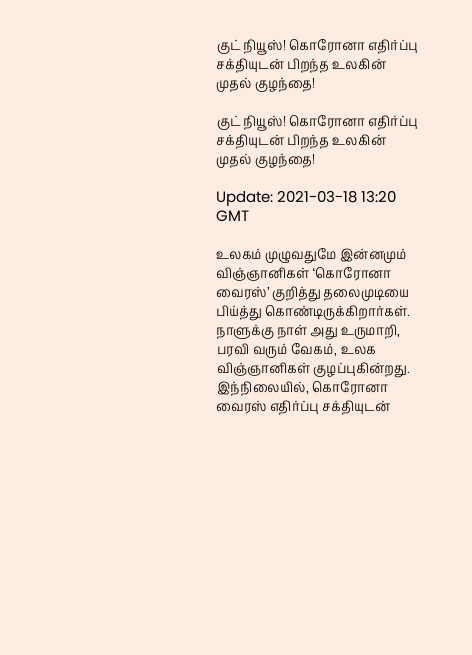குட் நியூஸ்! கொரோனா எதிர்ப்பு சக்தியுடன் பிறந்த உலகின் முதல் குழந்தை!

குட் நியூஸ்! கொரோனா எதிர்ப்பு சக்தியுடன் பிறந்த உலகின் முதல் குழந்தை!

Update: 2021-03-18 13:20 GMT

உலகம் முழுவதுமே இன்னமும் விஞ்ஞானிகள் ‘கொரோனா வைரஸ்’ குறித்து தலைமுடியை பிய்த்து கொண்டிருக்கிறார்கள். நாளுக்கு நாள் அது உருமாறி, பரவி வரும் வேகம், உலக விஞ்ஞானிகள் குழப்புகின்றது. இந்நிலையில், கொரோனா வைரஸ் எதிர்ப்பு சக்தியுடன்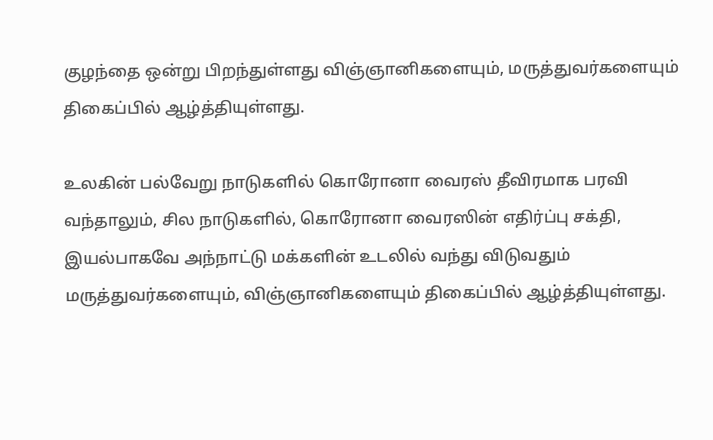குழந்தை ஒன்று பிறந்துள்ளது விஞ்ஞானிகளையும், மருத்துவர்களையும் திகைப்பில் ஆழ்த்தியுள்ளது.

உலகின் பல்வேறு நாடுகளில் கொரோனா வைரஸ் தீவிரமாக பரவி வந்தாலும், சில நாடுகளில், கொரோனா வைரஸின் எதிர்ப்பு சக்தி, இயல்பாகவே அந்நாட்டு மக்களின் உடலில் வந்து விடுவதும் மருத்துவர்களையும், விஞ்ஞானிகளையும் திகைப்பில் ஆழ்த்தியுள்ளது.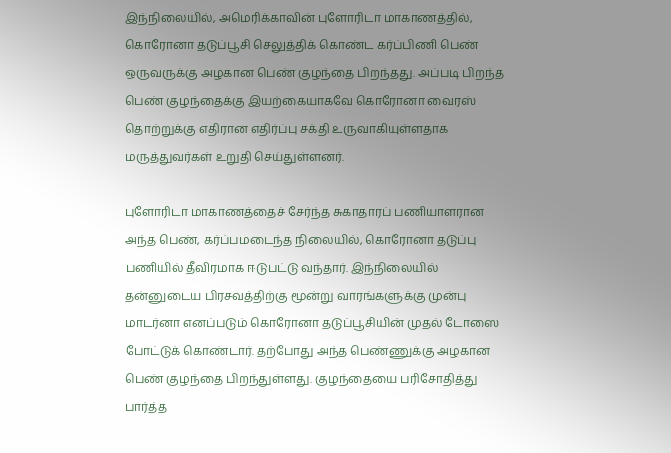இந்நிலையில், அமெரிக்காவின் புளோரிடா மாகாணத்தில், கொரோனா தடுப்பூசி செலுத்திக் கொண்ட கர்ப்பிணி பெண் ஒருவருக்கு அழகான பெண் குழந்தை பிறந்தது. அப்படி பிறந்த பெண் குழந்தைக்கு இயற்கையாகவே கொரோனா வைரஸ் தொற்றுக்கு எதிரான எதிர்ப்பு சக்தி உருவாகியுள்ளதாக மருத்துவர்கள் உறுதி செய்துள்ளனர்.

புளோரிடா மாகாணத்தைச் சேர்ந்த சுகாதாரப் பணியாளரான அந்த பெண், கர்ப்பமடைந்த நிலையில், கொரோனா தடுப்பு பணியில் தீவிரமாக ஈடுபட்டு வந்தார். இந்நிலையில் தன்னுடைய பிரசவத்திற்கு மூன்று வாரங்களுக்கு முன்பு மாடர்னா எனப்படும் கொரோனா தடுப்பூசியின் முதல் டோஸை போட்டுக் கொண்டார். தற்போது அந்த பெண்ணுக்கு அழகான பெண் குழந்தை பிறந்துள்ளது. குழந்தையை பரிசோதித்து பார்த்த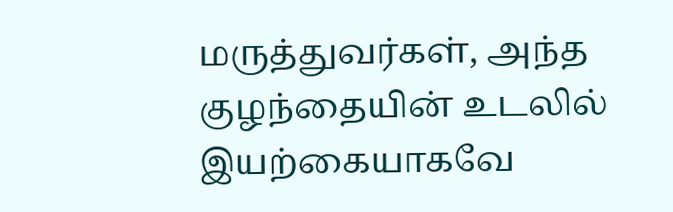மருத்துவர்கள், அந்த குழந்தையின் உடலில் இயற்கையாகவே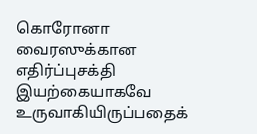கொரோனா வைரஸுக்கான எதிர்ப்புசக்தி இயற்கையாகவே உருவாகியிருப்பதைக்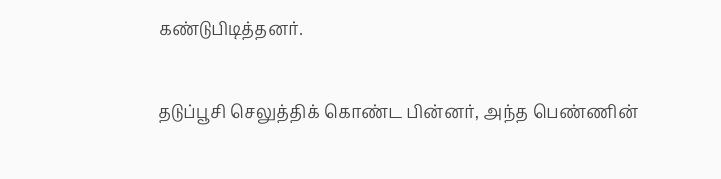கண்டுபிடித்தனர்.

தடுப்பூசி செலுத்திக் கொண்ட பின்னர், அந்த பெண்ணின்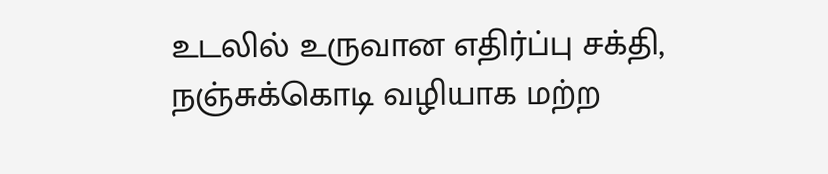உடலில் உருவான எதிர்ப்பு சக்தி, நஞ்சுக்கொடி வழியாக மற்ற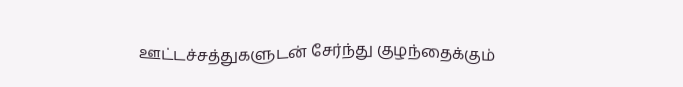ஊட்டச்சத்துகளுடன் சேர்ந்து குழந்தைக்கும்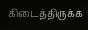கிடைத்திருக்க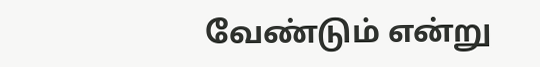வேண்டும் என்று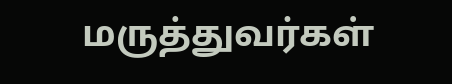மருத்துவர்கள்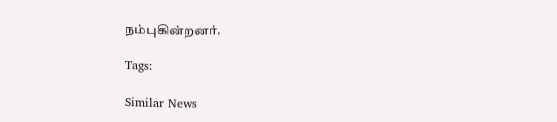நம்புகின்றனர்.

Tags:

Similar News